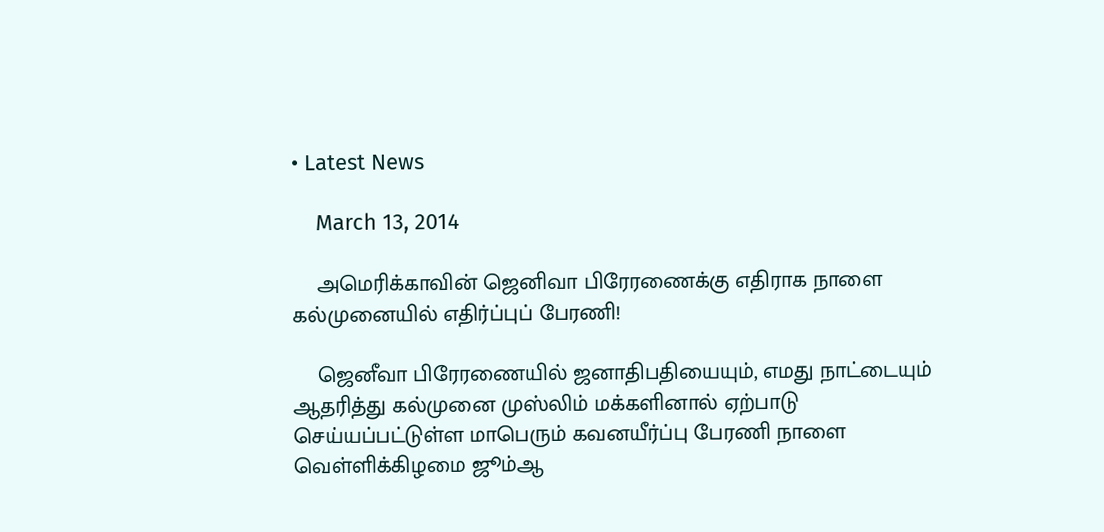• Latest News

    March 13, 2014

    அமெரிக்காவின் ஜெனிவா பிரேரணைக்கு எதிராக நாளை கல்முனையில் எதிர்ப்புப் பேரணி!

    ஜெனீவா பிரேரணையில் ஜனாதிபதியையும், எமது நாட்டையும் ஆதரித்து கல்முனை முஸ்லிம் மக்களினால் ஏற்பாடு செய்யப்பட்டுள்ள மாபெரும் கவனயீர்ப்பு பேரணி நாளை வெள்ளிக்கிழமை ஜூம்ஆ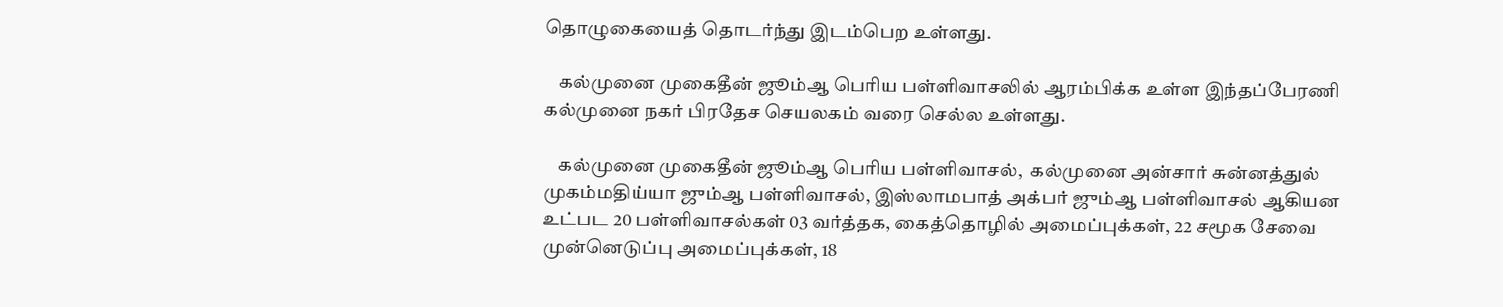தொழுகையைத் தொடர்ந்து இடம்பெற உள்ளது.

    கல்முனை முகைதீன் ஜூம்ஆ பெரிய பள்ளிவாசலில் ஆரம்பிக்க உள்ள இந்தப்பேரணி கல்முனை நகர் பிரதேச செயலகம் வரை செல்ல உள்ளது.

    கல்முனை முகைதீன் ஜூம்ஆ பெரிய பள்ளிவாசல்,  கல்முனை அன்சார் சுன்னத்துல் முகம்மதிய்யா ஜும்ஆ பள்ளிவாசல், இஸ்லாமபாத் அக்பர் ஜும்ஆ பள்ளிவாசல் ஆகியன உட்பட 20 பள்ளிவாசல்கள் 03 வர்த்தக, கைத்தொழில் அமைப்புக்கள், 22 சமூக சேவை முன்னெடுப்பு அமைப்புக்கள், 18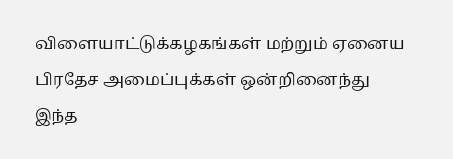விளையாட்டுக்கழகங்கள் மற்றும் ஏனைய பிரதேச அமைப்புக்கள் ஒன்றினைந்து இந்த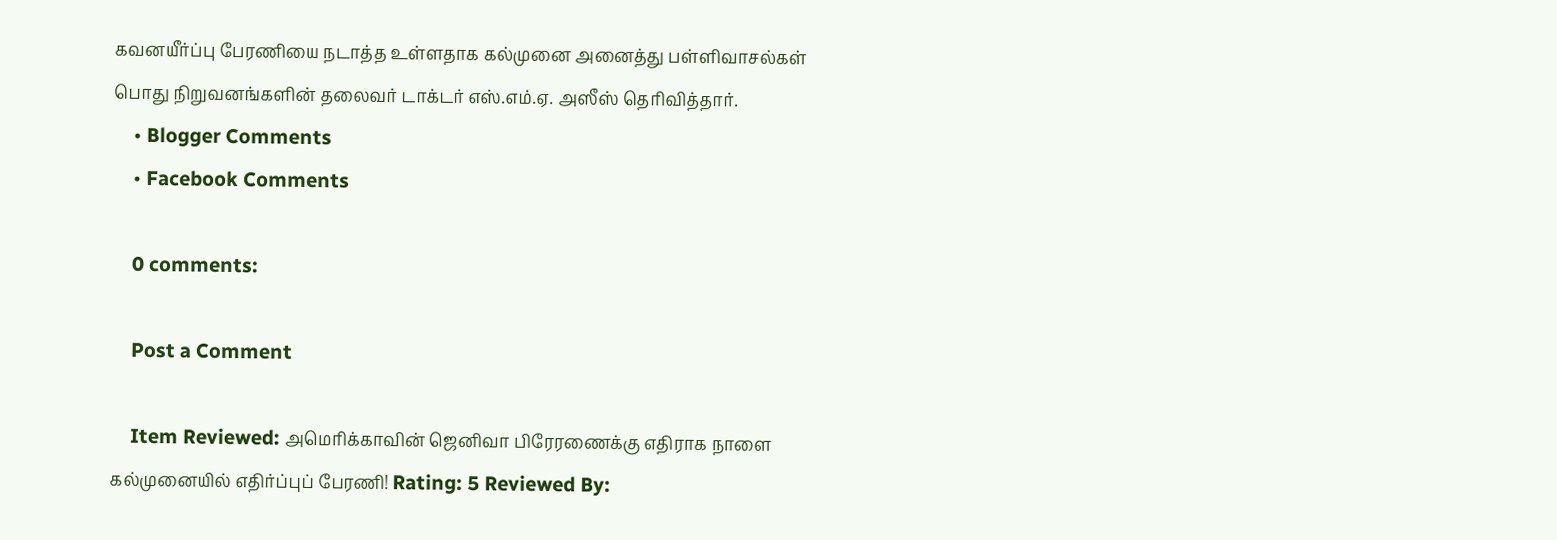கவனயீர்ப்பு பேரணியை நடாத்த உள்ளதாக கல்முனை அனைத்து பள்ளிவாசல்கள் பொது நிறுவனங்களின் தலைவர் டாக்டர் எஸ்.எம்.ஏ. அஸீஸ் தெரிவித்தார்.
    • Blogger Comments
    • Facebook Comments

    0 comments:

    Post a Comment

    Item Reviewed: அமெரிக்காவின் ஜெனிவா பிரேரணைக்கு எதிராக நாளை கல்முனையில் எதிர்ப்புப் பேரணி! Rating: 5 Reviewed By: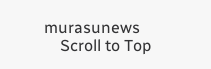murasunews
    Scroll to Top